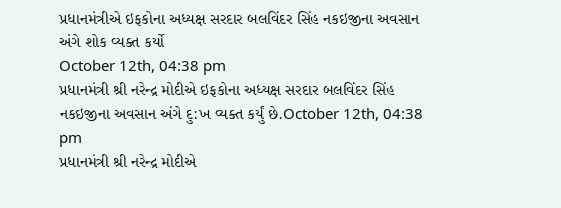પ્રધાનમંત્રીએ ઇફકોના અધ્યક્ષ સરદાર બલવિંદર સિંહ નકઇજીના અવસાન અંગે શોક વ્યક્ત કર્યો
October 12th, 04:38 pm
પ્રધાનમંત્રી શ્રી નરેન્દ્ર મોદીએ ઇફકોના અધ્યક્ષ સરદાર બલવિંદર સિંહ નકઇજીના અવસાન અંગે દુ:ખ વ્યક્ત કર્યું છે.October 12th, 04:38 pm
પ્રધાનમંત્રી શ્રી નરેન્દ્ર મોદીએ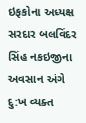ઇફકોના અધ્યક્ષ સરદાર બલવિંદર સિંહ નકઇજીના અવસાન અંગે દુ:ખ વ્યક્ત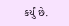કર્યું છે.